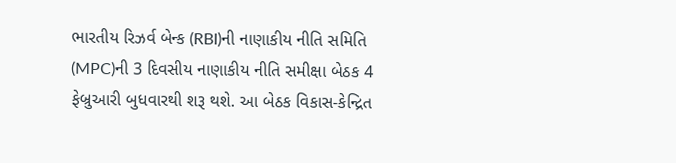ભારતીય રિઝર્વ બેન્ક (RBI)ની નાણાકીય નીતિ સમિતિ (MPC)ની 3 દિવસીય નાણાકીય નીતિ સમીક્ષા બેઠક 4 ફેબ્રુઆરી બુધવારથી શરૂ થશે. આ બેઠક વિકાસ-કેન્દ્રિત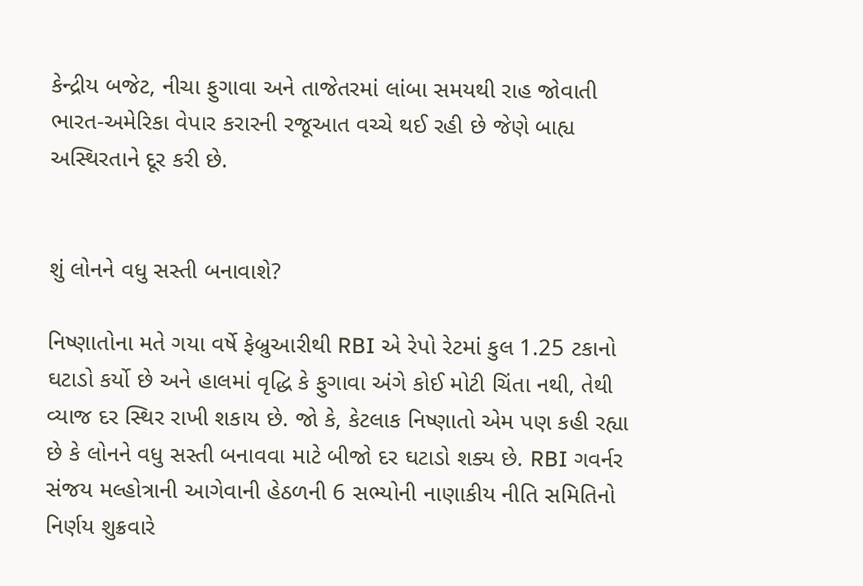કેન્દ્રીય બજેટ, નીચા ફુગાવા અને તાજેતરમાં લાંબા સમયથી રાહ જોવાતી ભારત-અમેરિકા વેપાર કરારની રજૂઆત વચ્ચે થઈ રહી છે જેણે બાહ્ય અસ્થિરતાને દૂર કરી છે.


શું લોનને વધુ સસ્તી બનાવાશે?

નિષ્ણાતોના મતે ગયા વર્ષે ફેબ્રુઆરીથી RBI એ રેપો રેટમાં કુલ 1.25 ટકાનો ઘટાડો કર્યો છે અને હાલમાં વૃદ્ધિ કે ફુગાવા અંગે કોઈ મોટી ચિંતા નથી, તેથી વ્યાજ દર સ્થિર રાખી શકાય છે. જો કે, કેટલાક નિષ્ણાતો એમ પણ કહી રહ્યા છે કે લોનને વધુ સસ્તી બનાવવા માટે બીજો દર ઘટાડો શક્ય છે. RBI ગવર્નર સંજય મલ્હોત્રાની આગેવાની હેઠળની 6 સભ્યોની નાણાકીય નીતિ સમિતિનો નિર્ણય શુક્રવારે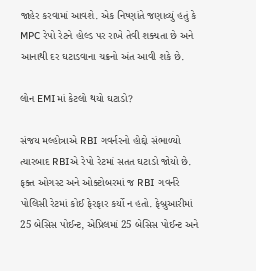જાહેર કરવામાં આવશે. એક નિષ્ણાંતે જણાવ્યું હતું કે MPC રેપો રેટને હોલ્ડ પર રાખે તેવી શક્યતા છે અને આનાથી દર ઘટાડવાના ચક્રનો અંત આવી શકે છે.

લોન EMIમાં કેટલો થયો ઘટાડો?

સંજય મલ્હોત્રાએ RBI ગવર્નરનો હોદ્દો સંભાળ્યો ત્યારબાદ RBIએ રેપો રેટમાં સતત ઘટાડો જોયો છે. ફક્ત ઓગસ્ટ અને ઓક્ટોબરમાં જ RBI ગવર્નરે પોલિસી રેટમાં કોઈ ફેરફાર કર્યો ન હતો. ફેબ્રુઆરીમાં 25 બેસિસ પોઈન્ટ, એપ્રિલમાં 25 બેસિસ પોઈન્ટ અને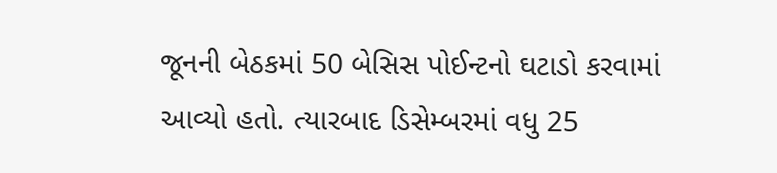જૂનની બેઠકમાં 50 બેસિસ પોઈન્ટનો ઘટાડો કરવામાં આવ્યો હતો. ત્યારબાદ ડિસેમ્બરમાં વધુ 25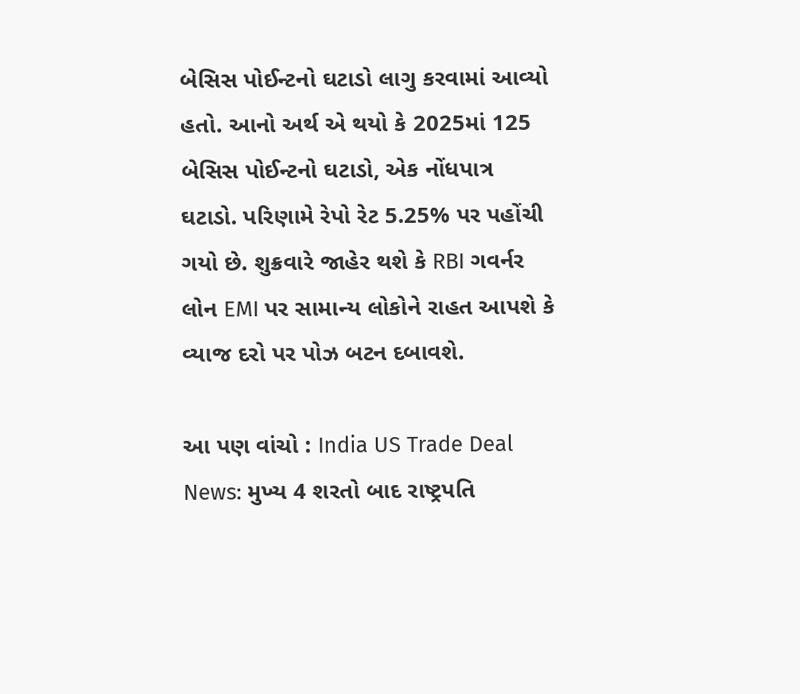બેસિસ પોઈન્ટનો ઘટાડો લાગુ કરવામાં આવ્યો હતો. આનો અર્થ એ થયો કે 2025માં 125 બેસિસ પોઈન્ટનો ઘટાડો, એક નોંધપાત્ર ઘટાડો. પરિણામે રેપો રેટ 5.25% પર પહોંચી ગયો છે. શુક્રવારે જાહેર થશે કે RBI ગવર્નર લોન EMI પર સામાન્ય લોકોને રાહત આપશે કે વ્યાજ દરો પર પોઝ બટન દબાવશે.

આ પણ વાંચો : India US Trade Deal News: મુખ્ય 4 શરતો બાદ રાષ્ટ્રપતિ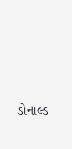ડોનાલ્ડ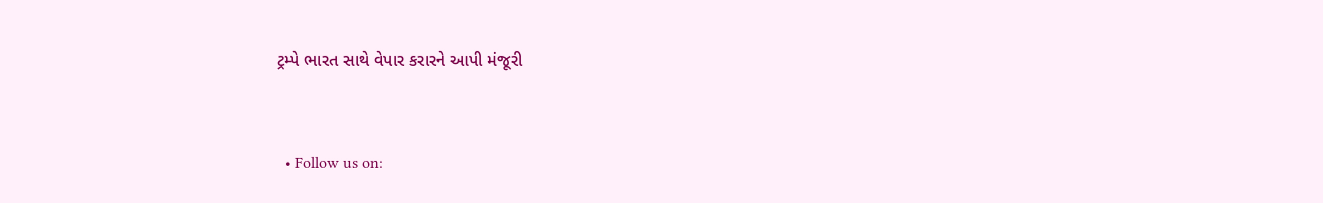ટ્રમ્પે ભારત સાથે વેપાર કરારને આપી મંજૂરી


  • Follow us on: